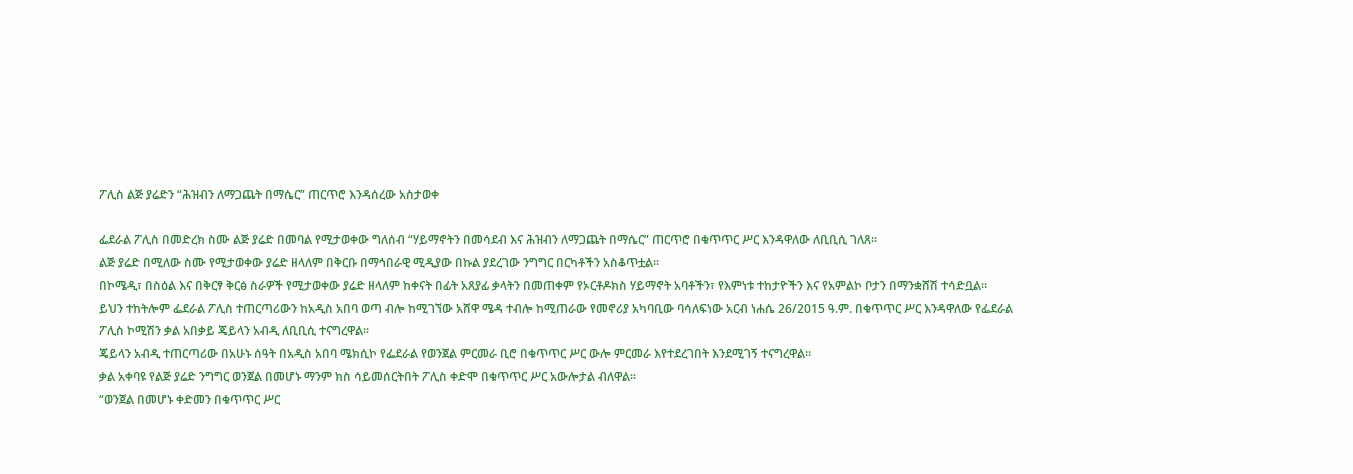ፖሊስ ልጅ ያሬድን “ሕዝብን ለማጋጨት በማሴር” ጠርጥሮ እንዳሰረው አስታወቀ

ፌደራል ፖሊስ በመድረክ ስሙ ልጅ ያሬድ በመባል የሚታወቀው ግለሰብ “ሃይማኖትን በመሳደብ እና ሕዝብን ለማጋጨት በማሴር” ጠርጥሮ በቁጥጥር ሥር እንዳዋለው ለቢቢሲ ገለጸ።
ልጅ ያሬድ በሚለው ስሙ የሚታወቀው ያሬድ ዘላለም በቅርቡ በማኅበራዊ ሚዲያው በኩል ያደረገው ንግግር በርካቶችን አስቆጥቷል።
በኮሜዲ፣ በስዕል እና በቅርፃ ቅርፅ ስራዎች የሚታወቀው ያሬድ ዘላለም ከቀናት በፊት አጸያፊ ቃላትን በመጠቀም የኦርቶዶክስ ሃይማኖት አባቶችን፣ የእምነቱ ተከታዮችን እና የአምልኮ ቦታን በማንቋሸሽ ተሳድቧል።
ይህን ተከትሎም ፌደራል ፖሊስ ተጠርጣሪውን ከአዲስ አበባ ወጣ ብሎ ከሚገኘው አሸዋ ሜዳ ተብሎ ከሚጠራው የመኖሪያ አካባቢው ባሳለፍነው አርብ ነሐሴ 26/2015 ዓ.ም. በቁጥጥር ሥር እንዳዋለው የፌደራል ፖሊስ ኮሚሽን ቃል አበቃይ ጄይላን አብዲ ለቢቢሲ ተናግረዋል።
ጄይላን አብዲ ተጠርጣሪው በአሁኑ ሰዓት በአዲስ አበባ ሜክሲኮ የፌደራል የወንጀል ምርመራ ቢሮ በቁጥጥር ሥር ውሎ ምርመራ እየተደረገበት እንደሚገኝ ተናግረዋል።
ቃል አቀባዩ የልጅ ያሬድ ንግግር ወንጀል በመሆኑ ማንም ክስ ሳይመሰርትበት ፖሊስ ቀድሞ በቁጥጥር ሥር አውሎታል ብለዋል።
“ወንጀል በመሆኑ ቀድመን በቁጥጥር ሥር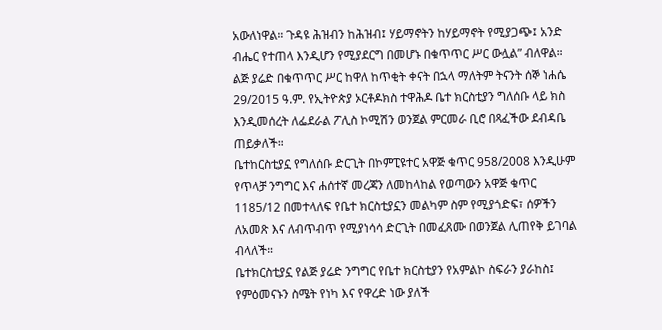አውለነዋል። ጉዳዩ ሕዝብን ከሕዝብ፤ ሃይማኖትን ከሃይማኖት የሚያጋጭ፤ አንድ ብሔር የተጠላ እንዲሆን የሚያደርግ በመሆኑ በቁጥጥር ሥር ውሏል” ብለዋል።
ልጅ ያሬድ በቁጥጥር ሥር ከዋለ ከጥቂት ቀናት በኋላ ማለትም ትናንት ሰኞ ነሐሴ 29/2015 ዓ.ም. የኢትዮጵያ ኦርቶዶክስ ተዋሕዶ ቤተ ክርስቲያን ግለሰቡ ላይ ክስ እንዲመሰረት ለፌደራል ፖሊስ ኮሚሽን ወንጀል ምርመራ ቢሮ በጻፈችው ደብዳቤ ጠይቃለች።
ቤተከርስቲያኗ የግለሰቡ ድርጊት በኮምፒዩተር አዋጅ ቁጥር 958/2008 እንዲሁም የጥላቻ ንግግር እና ሐሰተኛ መረጃን ለመከላከል የወጣውን አዋጅ ቁጥር 1185/12 በመተላለፍ የቤተ ክርስቲያኗን መልካም ስም የሚያጎድፍ፣ ሰዎችን ለአመጽ እና ለብጥብጥ የሚያነሳሳ ድርጊት በመፈጸሙ በወንጀል ሊጠየቅ ይገባል ብላለች።
ቤተክርስቲያኗ የልጅ ያሬድ ንግግር የቤተ ክርስቲያን የአምልኮ ስፍራን ያራከስ፤ የምዕመናኑን ስሜት የነካ እና የዋረድ ነው ያለች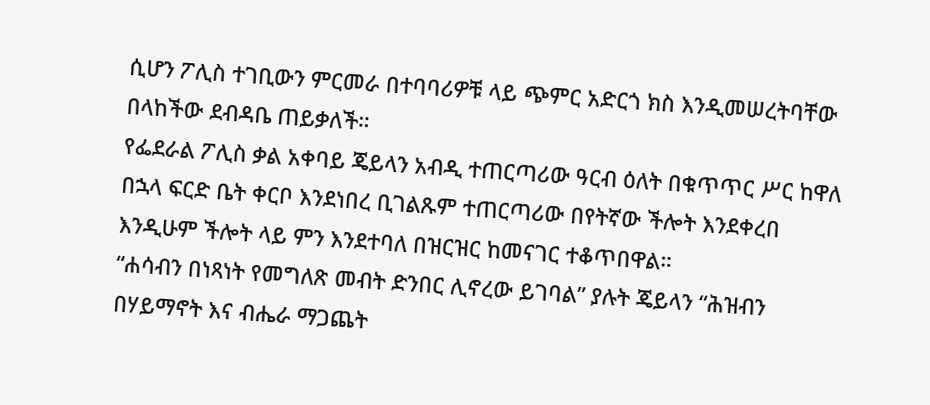ሲሆን ፖሊስ ተገቢውን ምርመራ በተባባሪዎቹ ላይ ጭምር አድርጎ ክስ እንዲመሠረትባቸው በላከችው ደብዳቤ ጠይቃለች።
የፌደራል ፖሊስ ቃል አቀባይ ጄይላን አብዲ ተጠርጣሪው ዓርብ ዕለት በቁጥጥር ሥር ከዋለ በኋላ ፍርድ ቤት ቀርቦ እንደነበረ ቢገልጹም ተጠርጣሪው በየትኛው ችሎት እንደቀረበ እንዲሁም ችሎት ላይ ምን እንደተባለ በዝርዝር ከመናገር ተቆጥበዋል።
“ሐሳብን በነጻነት የመግለጽ መብት ድንበር ሊኖረው ይገባል” ያሉት ጄይላን “ሕዝብን በሃይማኖት እና ብሔራ ማጋጨት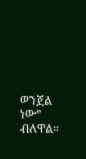ወንጀል ነው” ብለዋል።